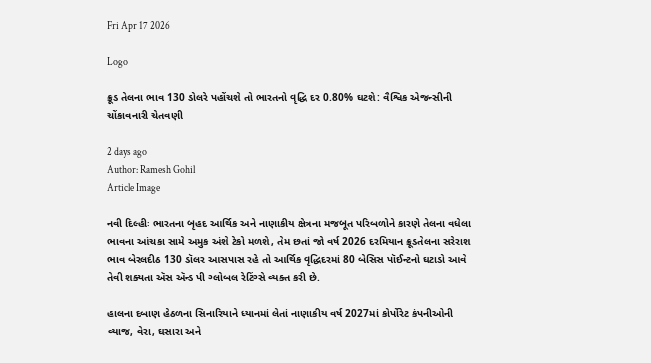Fri Apr 17 2026

Logo

ક્રૂડ તેલના ભાવ 130 ડોલરે પહોંચશે તો ભારતનો વૃદ્ધિ દર 0.80% ઘટશે: વૈશ્વિક એજન્સીની ચોંકાવનારી ચેતવણી

2 days ago
Author: Ramesh Gohil
Article Image

નવી દિલ્હીઃ ભારતના બૃહદ આર્થિક અને નાણાકીય ક્ષેત્રના મજબૂત પરિબળોને કારણે તેલના વધેલા ભાવના આંચકા સામે અમુક અંશે ટેકો મળશે, તેમ છતાં જો વર્ષ 2026 દરમિયાન ક્રૂડતેલના સરેરાશ ભાવ બેરલદીઠ 130 ડૉલર આસપાસ રહે તો આર્થિક વૃદ્ધિદરમાં 80 બેસિસ પૉઈન્ટનો ઘટાડો આવે તેવી શક્યતા ઍસ ઍન્ડ પી ગ્લોબલ રેટિંગ્સે વ્યક્ત કરી છે.

હાલના દબાણ હેઠળના સિનારિયાને ધ્યાનમાં લેતાં નાણાકીય વર્ષ 2027માં કોર્પોરેટ કંપનીઓની વ્યાજ, વેરા, ઘસારા અને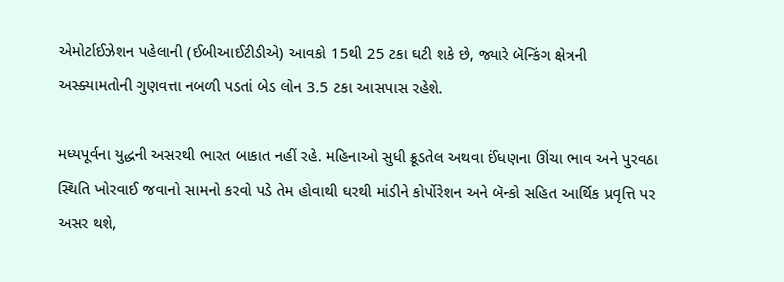એમોર્ટાઈઝેશન પહેલાની (ઈબીઆઈટીડીએ) આવકો 15થી 25 ટકા ઘટી શકે છે, જ્યારે બૅન્કિંગ ક્ષેત્રની અસ્ક્યામતોની ગુણવત્તા નબળી પડતાં બેડ લોન 3.5 ટકા આસપાસ રહેશે.

મધ્યપૂર્વના યુદ્ધની અસરથી ભારત બાકાત નહીં રહે. મહિનાઓ સુધી ક્રૂડતેલ અથવા ઈંધણના ઊંચા ભાવ અને પુરવઠા સ્થિતિ ખોરવાઈ જવાનો સામનો કરવો પડે તેમ હોવાથી ઘરથી માંડીને કોર્પોરેશન અને બૅન્કો સહિત આર્થિક પ્રવૃત્તિ પર અસર થશે,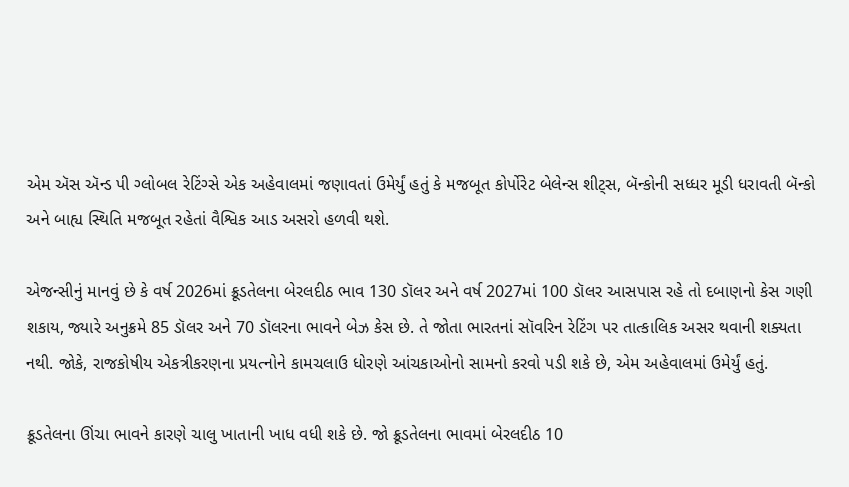એમ ઍસ ઍન્ડ પી ગ્લોબલ રેટિંગ્સે એક અહેવાલમાં જણાવતાં ઉમેર્યું હતું કે મજબૂત કોર્પોરેટ બેલેન્સ શીટ્સ, બૅન્કોની સધ્ધર મૂડી ધરાવતી બૅન્કો અને બાહ્ય સ્થિતિ મજબૂત રહેતાં વૈશ્વિક આડ અસરો હળવી થશે.

એજન્સીનું માનવું છે કે વર્ષ 2026માં ક્રૂડતેલના બેરલદીઠ ભાવ 130 ડૉલર અને વર્ષ 2027માં 100 ડૉલર આસપાસ રહે તો દબાણનો કેસ ગણી શકાય, જ્યારે અનુક્રમે 85 ડૉલર અને 70 ડૉલરના ભાવને બેઝ કેસ છે. તે જોતા ભારતનાં સૉવરિન રેટિંગ પર તાત્કાલિક અસર થવાની શક્યતા નથી. જોકે, રાજકોષીય એકત્રીકરણના પ્રયત્નોને કામચલાઉ ધોરણે આંચકાઓનો સામનો કરવો પડી શકે છે, એમ અહેવાલમાં ઉમેર્યું હતું.

ક્રૂડતેલના ઊંચા ભાવને કારણે ચાલુ ખાતાની ખાધ વધી શકે છે. જો ક્રૂડતેલના ભાવમાં બેરલદીઠ 10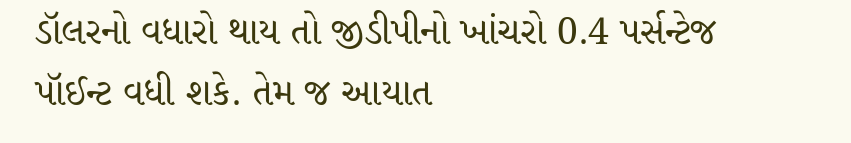ડૉલરનો વધારો થાય તો જીડીપીનો ખાંચરો 0.4 પર્સન્ટેજ પૉઈન્ટ વધી શકે. તેમ જ આયાત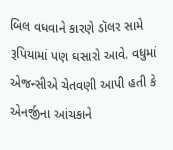બિલ વધવાને કારણે ડૉલર સામે રૂપિયામાં પણ ઘસારો આવે. વધુમાં એજન્સીએ ચેતવણી આપી હતી કે એનર્જીના આંચકાને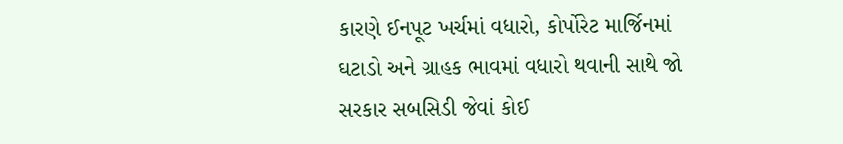કારણે ઈનપૂટ ખર્ચમાં વધારો, કોર્પોરેટ માર્જિનમાં ઘટાડો અને ગ્રાહક ભાવમાં વધારો થવાની સાથે જો સરકાર સબસિડી જેવાં કોઈ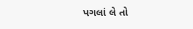પગલાં લે તો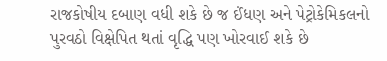રાજકોષીય દબાણ વધી શકે છે જ ઈંધણ અને પેટ્રોકેમિકલનો પુરવઠો વિક્ષેપિત થતાં વૃદ્ધિ પણ ખોરવાઈ શકે છે